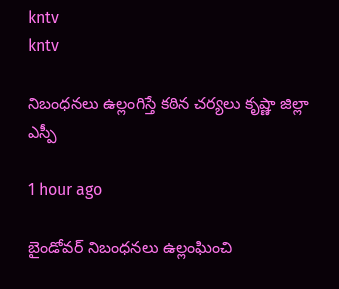kntv
kntv

నిబంధనలు ఉల్లంగిస్తే కఠిన చర్యలు కృష్ణా జిల్లా ఎస్పీ

1 hour ago

బైండోవర్ నిబంధనలు ఉల్లంఘించి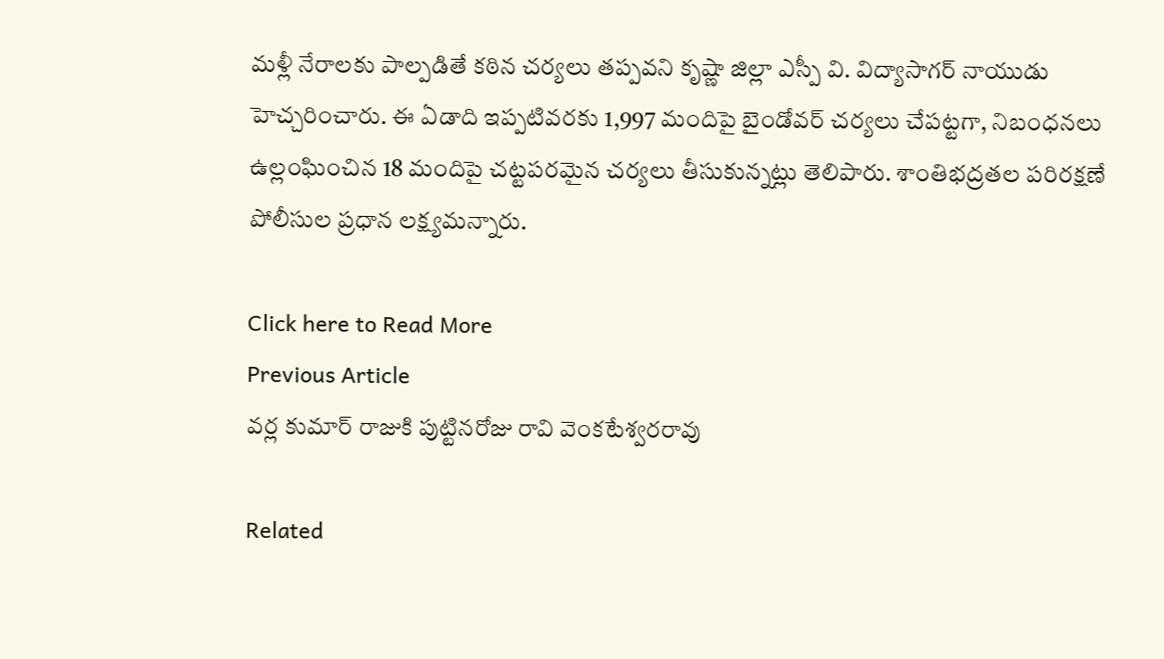మళ్లీ నేరాలకు పాల్పడితే కఠిన చర్యలు తప్పవని కృష్ణా జిల్లా ఎస్పీ వి. విద్యాసాగర్ నాయుడు హెచ్చరించారు. ఈ ఏడాది ఇప్పటివరకు 1,997 మందిపై బైండోవర్ చర్యలు చేపట్టగా, నిబంధనలు ఉల్లంఘించిన 18 మందిపై చట్టపరమైన చర్యలు తీసుకున్నట్లు తెలిపారు. శాంతిభద్రతల పరిరక్షణే పోలీసుల ప్రధాన లక్ష్యమన్నారు.

Click here to Read More
Previous Article
వర్ల కుమార్ రాజుకి పుట్టినరోజు రావి వెంకటేశ్వరరావు

Related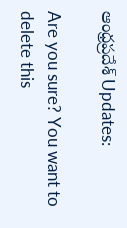ఆంధ్రప్రదేశ్ Updates:

Are you sure? You want to delete this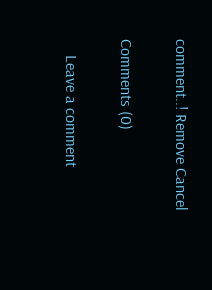comment..! Remove Cancel

Comments (0)

    Leave a comment